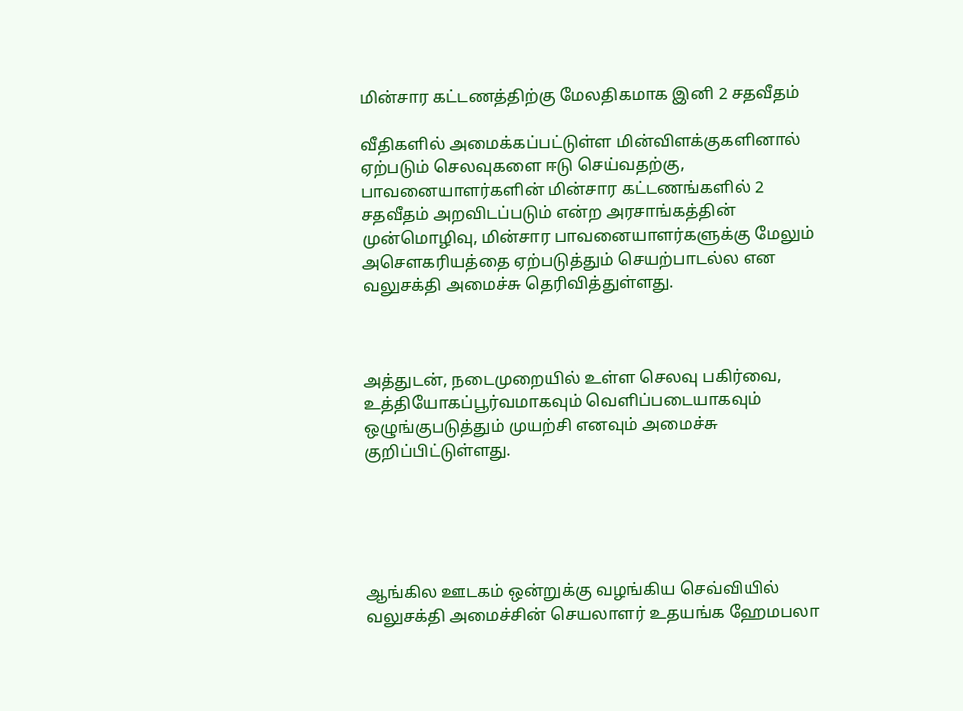மின்சார கட்டணத்திற்கு மேலதிகமாக இனி 2 சதவீதம்

வீதிகளில் அமைக்கப்பட்டுள்ள மின்விளக்குகளினால் ஏற்படும் செலவுகளை ஈடு செய்வதற்கு, பாவனையாளர்களின் மின்சார கட்டணங்களில் 2 சதவீதம் அறவிடப்படும் என்ற அரசாங்கத்தின் முன்மொழிவு, மின்சார பாவனையாளர்களுக்கு மேலும் அசௌகரியத்தை ஏற்படுத்தும் செயற்பாடல்ல என வலுசக்தி அமைச்சு தெரிவித்துள்ளது.



அத்துடன், நடைமுறையில் உள்ள செலவு பகிர்வை, உத்தியோகப்பூர்வமாகவும் வெளிப்படையாகவும் ஒழுங்குபடுத்தும் முயற்சி எனவும் அமைச்சு குறிப்பிட்டுள்ளது.





ஆங்கில ஊடகம் ஒன்றுக்கு வழங்கிய செவ்வியில் வலுசக்தி அமைச்சின் செயலாளர் உதயங்க ஹேமபலா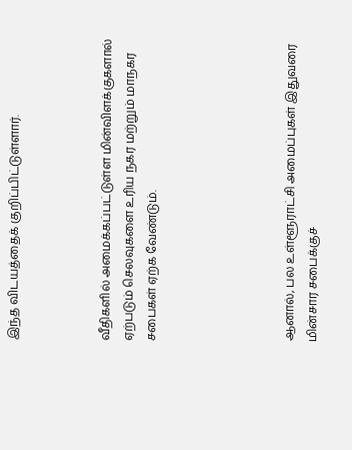இந்த விடயத்தைக் குறிப்பிட்டுள்ளார்.



வீதிகளில் அமைக்கப்பட்டுள்ள மின்விளக்குகளால் ஏற்படும் செலவுகளை உரிய நகர மற்றும் மாநகர சபைகள் ஏற்க வேண்டும்.





ஆனால், பல உள்ளூராட்சி அமைப்புகள் இதுவரை மின்சார சபைக்குச்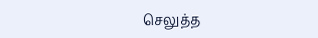செலுத்த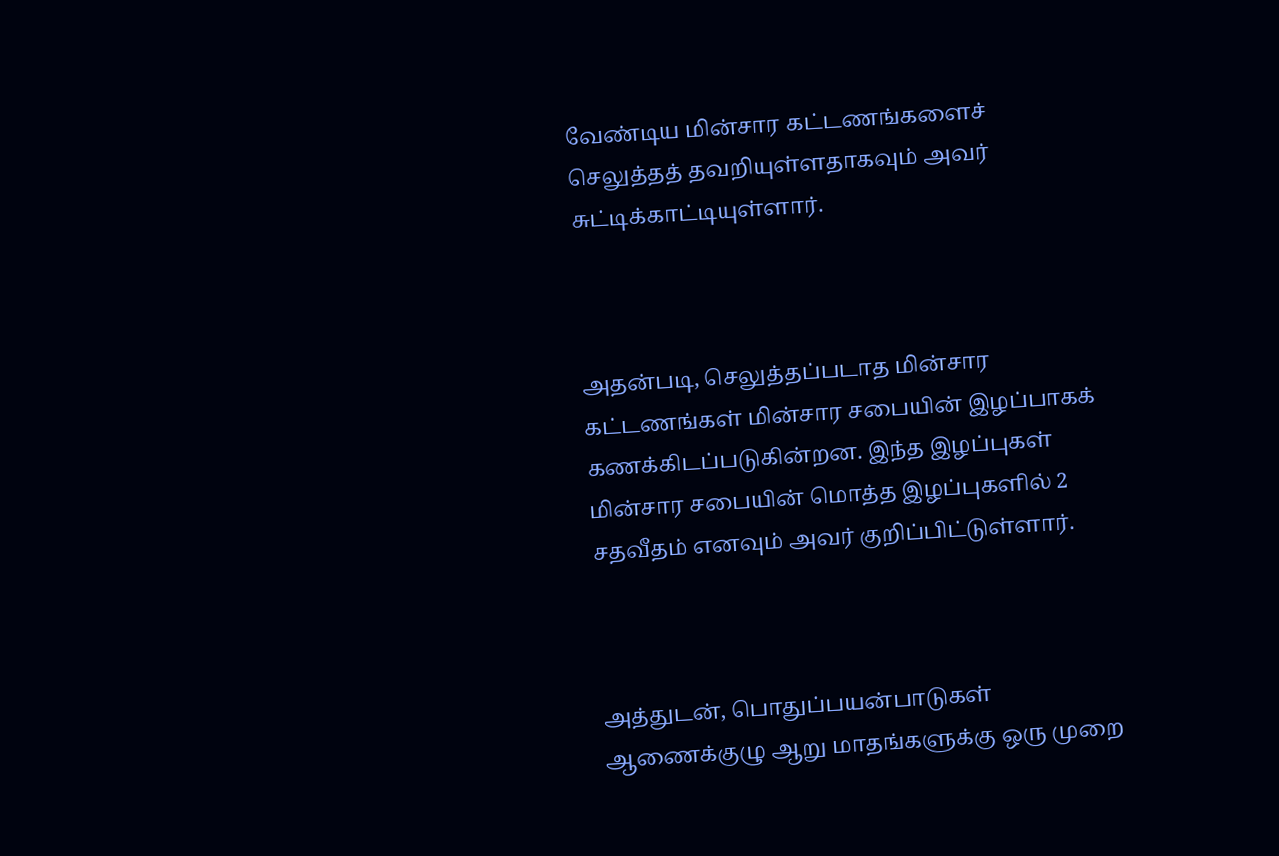வேண்டிய மின்சார கட்டணங்களைச் செலுத்தத் தவறியுள்ளதாகவும் அவர் சுட்டிக்காட்டியுள்ளார்.



அதன்படி, செலுத்தப்படாத மின்சார கட்டணங்கள் மின்சார சபையின் இழப்பாகக் கணக்கிடப்படுகின்றன. இந்த இழப்புகள் மின்சார சபையின் மொத்த இழப்புகளில் 2 சதவீதம் எனவும் அவர் குறிப்பிட்டுள்ளார்.



அத்துடன், பொதுப்பயன்பாடுகள் ஆணைக்குழு ஆறு மாதங்களுக்கு ஒரு முறை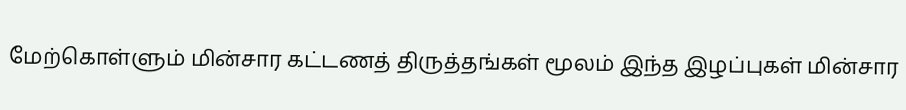மேற்கொள்ளும் மின்சார கட்டணத் திருத்தங்கள் மூலம் இந்த இழப்புகள் மின்சார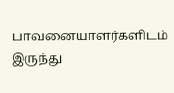பாவனையாளர்களிடம் இருந்து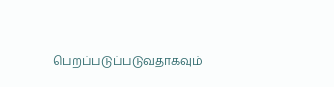பெறப்படுப்படுவதாகவும்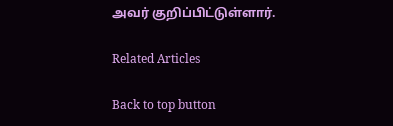அவர் குறிப்பிட்டுள்ளார்.

Related Articles

Back to top button